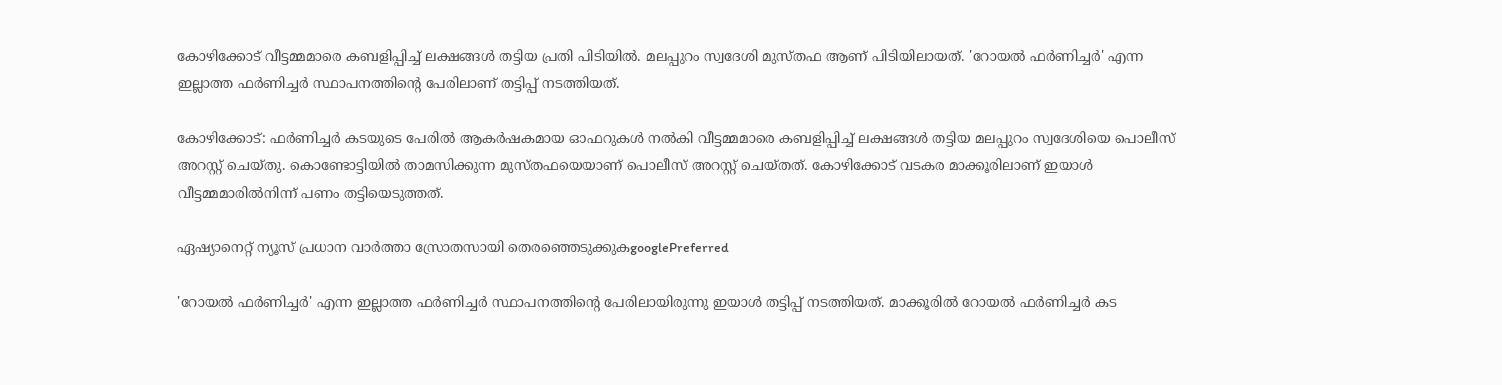കോഴിക്കോട് വീട്ടമ്മമാരെ കബളിപ്പിച്ച് ലക്ഷങ്ങള്‍ തട്ടിയ പ്രതി പിടിയിൽ. മലപ്പുറം സ്വദേശി മുസ്തഫ ആണ് പിടിയിലായത്. 'റോയല്‍ ഫര്‍ണിച്ചര്‍' എന്ന ഇല്ലാത്ത ഫര്‍ണിച്ചര്‍ സ്ഥാപനത്തിന്റെ പേരിലാണ് തട്ടിപ്പ് നടത്തിയത്.

കോഴിക്കോട്: ഫര്‍ണിച്ചര്‍ കടയുടെ പേരില്‍ ആകര്‍ഷകമായ ഓഫറുകള്‍ നല്‍കി വീട്ടമ്മമാരെ കബളിപ്പിച്ച് ലക്ഷങ്ങള്‍ തട്ടിയ മലപ്പുറം സ്വദേശിയെ പൊലീസ് അറസ്റ്റ് ചെയ്തു. കൊണ്ടോട്ടിയില്‍ താമസിക്കുന്ന മുസ്തഫയെയാണ് പൊലീസ് അറസ്റ്റ് ചെയ്തത്. കോഴിക്കോട് വടകര മാക്കൂരിലാണ് ഇയാള്‍ വീട്ടമ്മമാരില്‍നിന്ന് പണം തട്ടിയെടുത്തത്.

ഏഷ്യാനെറ്റ് ന്യൂസ് പ്രധാന വാർത്താ സ്രോതസായി തെരഞ്ഞെടുക്കുകgooglePreferred

'റോയല്‍ ഫര്‍ണിച്ചര്‍' എന്ന ഇല്ലാത്ത ഫര്‍ണിച്ചര്‍ സ്ഥാപനത്തിന്റെ പേരിലായിരുന്നു ഇയാള്‍ തട്ടിപ്പ് നടത്തിയത്. മാക്കൂരില്‍ റോയല്‍ ഫര്‍ണിച്ചര്‍ കട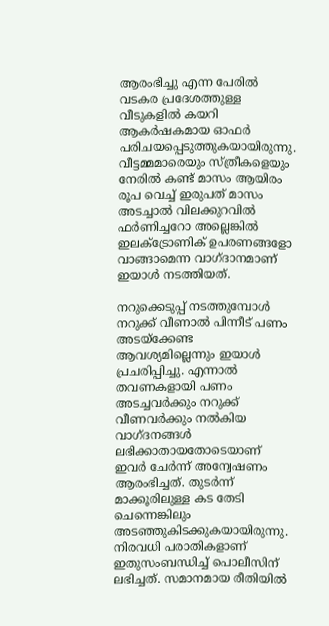ആരംഭിച്ചു എന്ന പേരില്‍ വടകര പ്രദേശത്തുള്ള വീടുകളില്‍ കയറി ആകര്‍ഷകമായ ഓഫര്‍ പരിചയപ്പെടുത്തുകയായിരുന്നു. വീട്ടമ്മമാരെയും സ്ത്രീകളെയും നേരില്‍ കണ്ട് മാസം ആയിരം രൂപ വെച്ച് ഇരുപത് മാസം അടച്ചാല്‍ വിലക്കുറവില്‍ ഫര്‍ണിച്ചറോ അല്ലെങ്കില്‍ ഇലക്ട്രോണിക് ഉപരണങ്ങളോ വാങ്ങാമെന്ന വാഗ്ദാനമാണ് ഇയാള്‍ നടത്തിയത്.

നറുക്കെടുപ്പ് നടത്തുമ്പോള്‍ നറുക്ക് വീണാല്‍ പിന്നീട് പണം അടയ്ക്കേണ്ട ആവശ്യമില്ലെന്നും ഇയാള്‍ പ്രചരിപ്പിച്ചു. എന്നാല്‍ തവണകളായി പണം അടച്ചവര്‍ക്കും നറുക്ക് വീണവര്‍ക്കും നൽകിയ വാഗ്ദനങ്ങള്‍ ലഭിക്കാതായതോടെയാണ് ഇവര്‍ ചേര്‍ന്ന് അന്വേഷണം ആരംഭിച്ചത്. തുടര്‍ന്ന് മാക്കൂരിലുള്ള കട തേടി ചെന്നെങ്കിലും അടഞ്ഞുകിടക്കുകയായിരുന്നു. നിരവധി പരാതികളാണ് ഇതുസംബന്ധിച്ച് പൊലീസിന് ലഭിച്ചത്. സമാനമായ രീതിയില്‍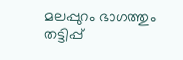മലപ്പുറം ഭാഗത്തും തട്ടിപ്പ്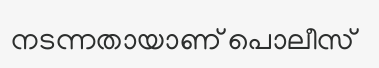നടന്നതായാണ് പൊലീസ്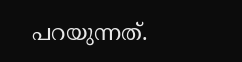പറയുന്നത്.